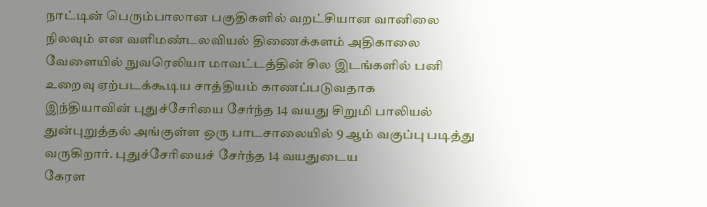நாட்டின் பெரும்பாலான பகுதிகளில் வறட்சியான வானிலை நிலவும் என வளிமண்டலவியல் திணைக்களம் அதிகாலை வேளையில் நுவரெலியா மாவட்டத்தின் சில இடங்களில் பனி உறைவு ஏற்படக்கூடிய சாத்தியம் காணப்படுவதாக
இந்தியாவின் புதுச்சேரியை சேர்ந்த 14 வயது சிறுமி பாலியல் துன்புறுத்தல் அங்குள்ள ஒரு பாடசாலையில் 9 ஆம் வகுப்பு படித்து வருகிறார். புதுச்சேரியைச் சேர்ந்த 14 வயதுடைய
கேரள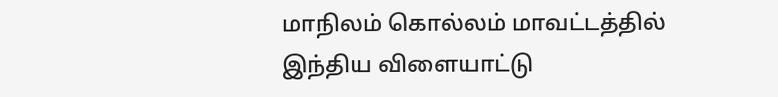மாநிலம் கொல்லம் மாவட்டத்தில் இந்திய விளையாட்டு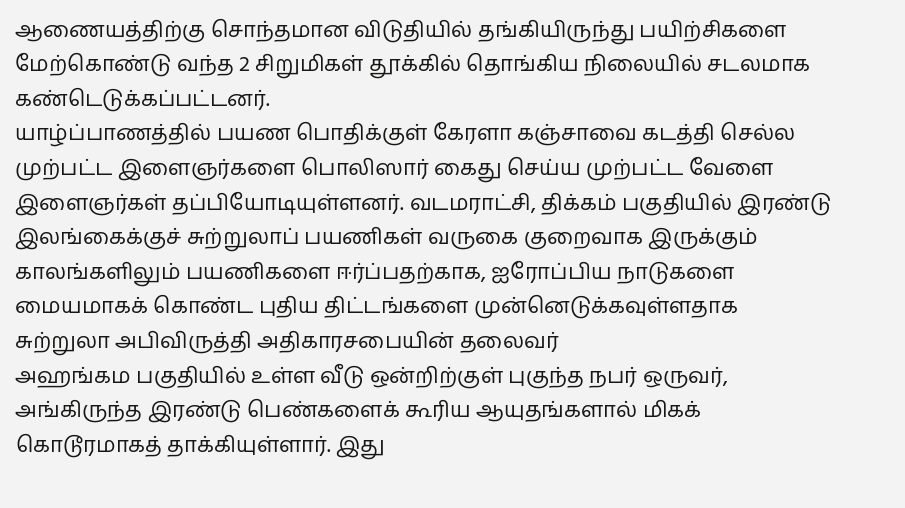ஆணையத்திற்கு சொந்தமான விடுதியில் தங்கியிருந்து பயிற்சிகளை மேற்கொண்டு வந்த 2 சிறுமிகள் தூக்கில் தொங்கிய நிலையில் சடலமாக கண்டெடுக்கப்பட்டனர்.
யாழ்ப்பாணத்தில் பயண பொதிக்குள் கேரளா கஞ்சாவை கடத்தி செல்ல முற்பட்ட இளைஞர்களை பொலிஸார் கைது செய்ய முற்பட்ட வேளை இளைஞர்கள் தப்பியோடியுள்ளனர். வடமராட்சி, திக்கம் பகுதியில் இரண்டு
இலங்கைக்குச் சுற்றுலாப் பயணிகள் வருகை குறைவாக இருக்கும் காலங்களிலும் பயணிகளை ஈர்ப்பதற்காக, ஐரோப்பிய நாடுகளை மையமாகக் கொண்ட புதிய திட்டங்களை முன்னெடுக்கவுள்ளதாக சுற்றுலா அபிவிருத்தி அதிகாரசபையின் தலைவர்
அஹங்கம பகுதியில் உள்ள வீடு ஒன்றிற்குள் புகுந்த நபர் ஒருவர், அங்கிருந்த இரண்டு பெண்களைக் கூரிய ஆயுதங்களால் மிகக் கொடூரமாகத் தாக்கியுள்ளார். இது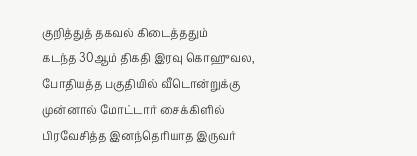குறித்துத் தகவல் கிடைத்ததும்
கடந்த 30ஆம் திகதி இரவு கொஹுவல, போதியத்த பகுதியில் வீடொன்றுக்கு முன்னால் மோட்டார் சைக்கிளில் பிரவேசித்த இனந்தெரியாத இருவர்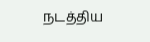நடத்திய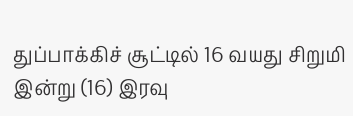துப்பாக்கிச் சூட்டில் 16 வயது சிறுமி
இன்று (16) இரவு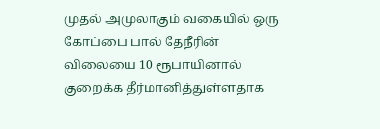முதல் அமுலாகும் வகையில் ஒரு கோப்பை பால் தேநீரின் விலையை 10 ரூபாயினால் குறைக்க தீர்மானித்துள்ளதாக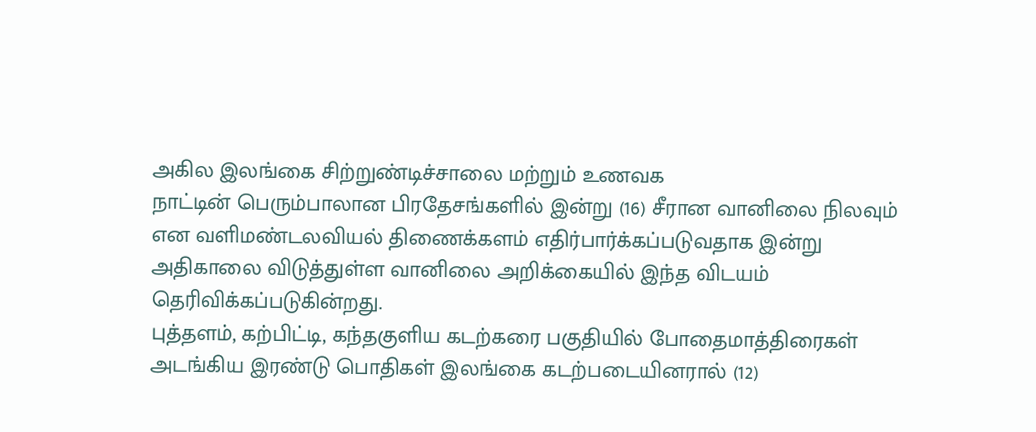அகில இலங்கை சிற்றுண்டிச்சாலை மற்றும் உணவக
நாட்டின் பெரும்பாலான பிரதேசங்களில் இன்று (16) சீரான வானிலை நிலவும் என வளிமண்டலவியல் திணைக்களம் எதிர்பார்க்கப்படுவதாக இன்று அதிகாலை விடுத்துள்ள வானிலை அறிக்கையில் இந்த விடயம் தெரிவிக்கப்படுகின்றது.
புத்தளம், கற்பிட்டி, கந்தகுளிய கடற்கரை பகுதியில் போதைமாத்திரைகள் அடங்கிய இரண்டு பொதிகள் இலங்கை கடற்படையினரால் (12)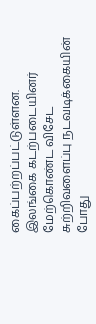கைப்பற்றப்பட்டுள்ளன. இலங்கை கடற்படையினர் மேற்கொண்ட விசேட சுற்றிவளைப்பு நடவடிக்கையின் போது